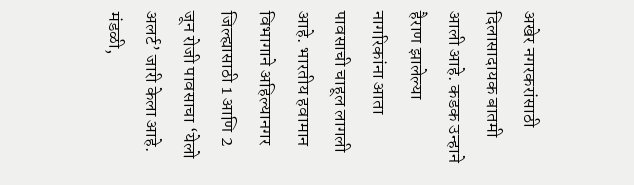अखेर नगरकरांसाठी दिलासादायक बातमी आली आहे. कडक उन्हाने हैराण झालेल्या नागरिकांना आता पावसाची चाहूल लागली आहे. भारतीय हवामान विभागाने अहिल्यानगर जिल्ह्यासाठी 1 आणि 2 जून रोजी पावसाचा ‘येलो अलर्ट’ जारी केला आहे.
मंडळी,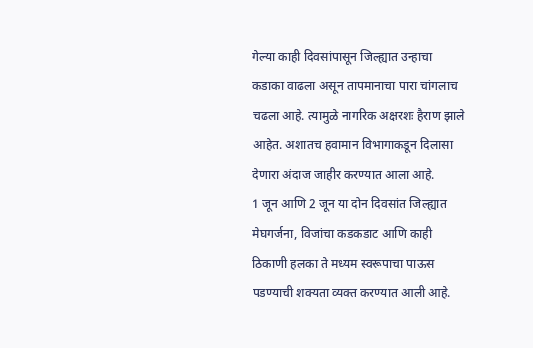गेल्या काही दिवसांपासून जिल्ह्यात उन्हाचा कडाका वाढला असून तापमानाचा पारा चांगलाच चढला आहे. त्यामुळे नागरिक अक्षरशः हैराण झाले आहेत. अशातच हवामान विभागाकडून दिलासा देणारा अंदाज जाहीर करण्यात आला आहे.
1 जून आणि 2 जून या दोन दिवसांत जिल्ह्यात मेघगर्जना, विजांचा कडकडाट आणि काही ठिकाणी हलका ते मध्यम स्वरूपाचा पाऊस पडण्याची शक्यता व्यक्त करण्यात आली आहे.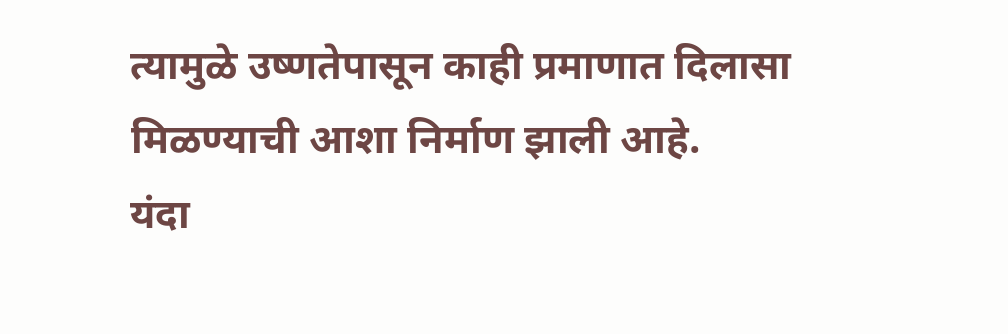त्यामुळे उष्णतेपासून काही प्रमाणात दिलासा मिळण्याची आशा निर्माण झाली आहे.
यंदा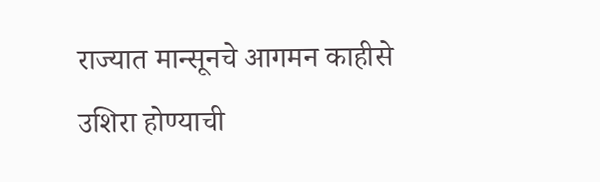राज्यात मान्सूनचे आगमन काहीसे उशिरा होण्याची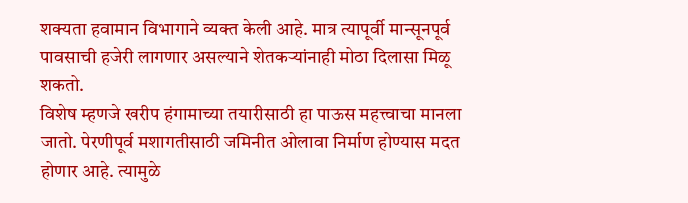शक्यता हवामान विभागाने व्यक्त केली आहे. मात्र त्यापूर्वी मान्सूनपूर्व पावसाची हजेरी लागणार असल्याने शेतकऱ्यांनाही मोठा दिलासा मिळू शकतो.
विशेष म्हणजे खरीप हंगामाच्या तयारीसाठी हा पाऊस महत्त्वाचा मानला जातो. पेरणीपूर्व मशागतीसाठी जमिनीत ओलावा निर्माण होण्यास मदत होणार आहे. त्यामुळे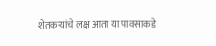शेतकऱ्यांचे लक्ष आता या पावसाकडे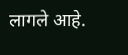लागले आहे.